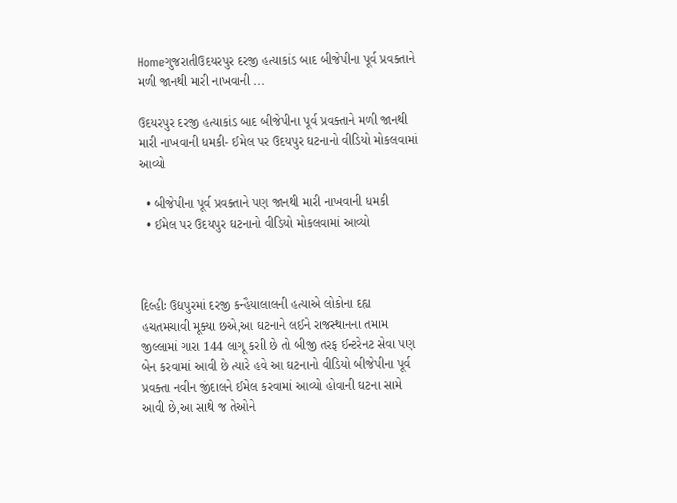Homeગુજરાતીઉદયરપુર દરજી હત્યાકાંડ બાદ બીજેપીના પૂર્વ પ્રવક્તાને મળી જાનથી મારી નાખવાની ...

ઉદયરપુર દરજી હત્યાકાંડ બાદ બીજેપીના પૂર્વ પ્રવક્તાને મળી જાનથી મારી નાખવાની ધમકી- ઈમેલ પર ઉદયપુર ઘટનાનો વીડિયો મોકલવામાં આવ્યો

  • બીજેપીના પૂર્વ પ્રવક્તાને પણ જાનથી મારી નાખવાની ધમકી
  • ઈમેલ પર ઉદયપુર ઘટનાનો વીડિયો મોકલવામાં આવ્યો



દિલ્હીઃ ઉદ્યપુરમાં દરજી કન્હૈયાલાલની હત્યાએ લોકોના દહ્ય હચતમચાવી મૂક્યા છએ,આ ઘટનાને લઈને રાજસ્થાનના તમામ જીલ્લામાં ગારા 144 લાગૂ કરાી છે તો બીજી તરફ ઈન્ટરેનટ સેવા પણ બેન કરવામાં આવી છે ત્યારે હવે આ ઘટનાનો વીડિયો બીજેપીના પૂર્વ પ્રવક્તા નવીન જીંદાલને ઈમેલ કરવામાં આવ્યો હોવાની ઘટના સામે આવી છે,આ સાથે જ તેઓને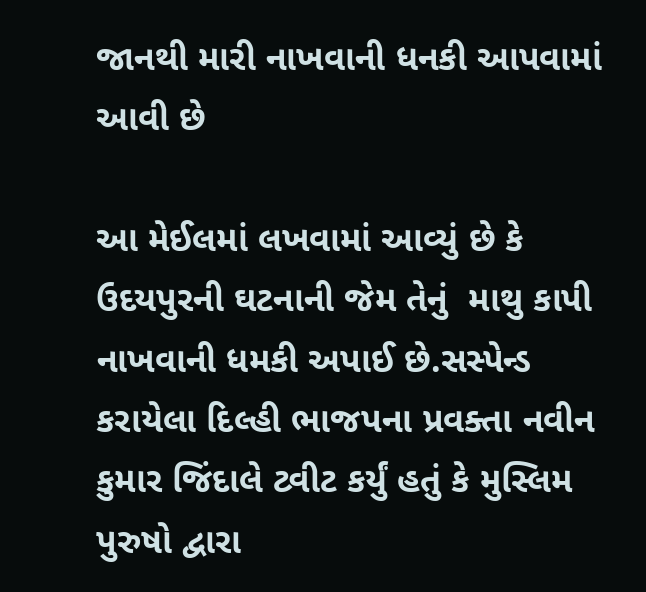જાનથી મારી નાખવાની ધનકી આપવામાં આવી છે

આ મેઈલમાં લખવામાં આવ્યું છે કે ઉદયપુરની ઘટનાની જેમ તેનું  માથુ કાપી નાખવાની ધમકી અપાઈ છે.સસ્પેન્ડ કરાયેલા દિલ્હી ભાજપના પ્રવક્તા નવીન કુમાર જિંદાલે ટ્વીટ કર્યું હતું કે મુસ્લિમ પુરુષો દ્વારા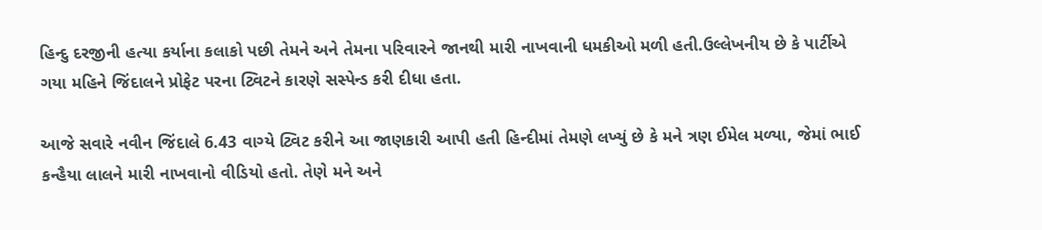હિન્દુ દરજીની હત્યા કર્યાના કલાકો પછી તેમને અને તેમના પરિવારને જાનથી મારી નાખવાની ધમકીઓ મળી હતી.ઉલ્લેખનીય છે કે પાર્ટીએ ગયા મહિને જિંદાલને પ્રોફેટ પરના ટ્વિટને કારણે સસ્પેન્ડ કરી દીધા હતા.

આજે સવારે નવીન જિંદાલે 6.43 વાગ્યે ટ્વિટ કરીને આ જાણકારી આપી હતી હિન્દીમાં તેમણે લખ્યું છે કે મને ત્રણ ઈમેલ મળ્યા, જેમાં ભાઈ કન્હૈયા લાલને મારી નાખવાનો વીડિયો હતો. તેણે મને અને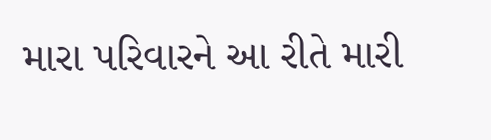મારા પરિવારને આ રીતે મારી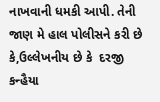નાખવાની ધમકી આપી. તેની જાણ મે હાલ પોલીસને કરી છે કે,ઉલ્લેખનીય છે કે  દરજી કન્હૈયા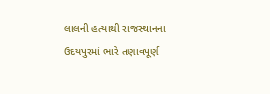લાલની હત્યાથી રાજસ્થાનના ઉદયપુરમાં ભારે તણાવપૂર્ણ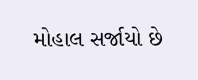મોહાલ સર્જાયો છે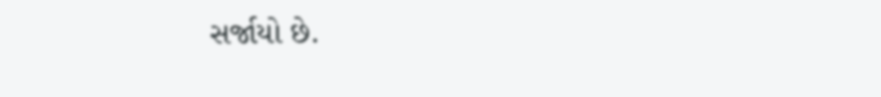સર્જાયો છે.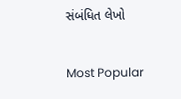સંબંધિત લેખો

Most Popular